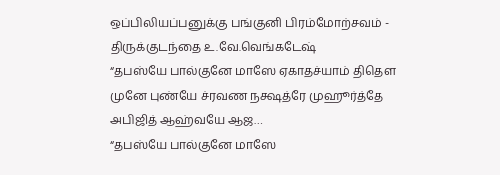ஒப்பிலியப்பனுக்கு பங்குனி பிரம்மோற்சவம் - திருக்குடந்தை உ.வே.வெங்கடேஷ்
“தபஸ்யே பால்குனே மாஸே ஏகாதச்யாம் திதௌ முனே புண்யே ச்ரவண நக்ஷத்ரே முஹூர்த்தே அபிஜித் ஆஹ்வயே ஆஜ…
“தபஸ்யே பால்குனே மாஸே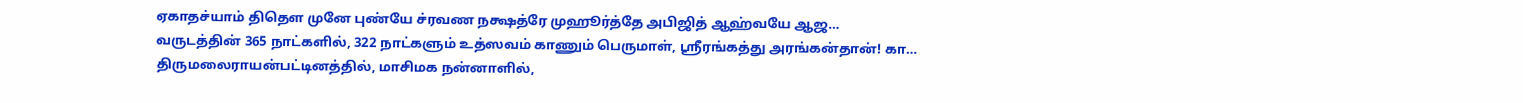ஏகாதச்யாம் திதௌ முனே புண்யே ச்ரவண நக்ஷத்ரே முஹூர்த்தே அபிஜித் ஆஹ்வயே ஆஜ…
வருடத்தின் 365 நாட்களில், 322 நாட்களும் உத்ஸவம் காணும் பெருமாள், ஸ்ரீரங்கத்து அரங்கன்தான்! கா…
திருமலைராயன்பட்டினத்தில், மாசிமக நன்னாளில்,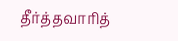தீர்த்தவாரித்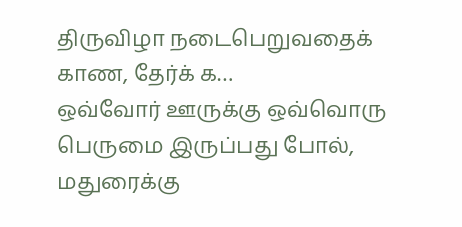திருவிழா நடைபெறுவதைக் காண, தேர்க் க…
ஒவ்வோர் ஊருக்கு ஒவ்வொரு பெருமை இருப்பது போல், மதுரைக்கு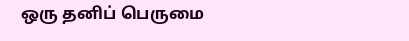ஒரு தனிப் பெருமை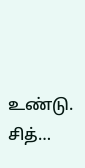உண்டு. சித்…